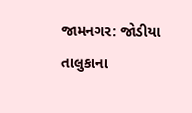જામનગર: જોડીયા તાલુકાના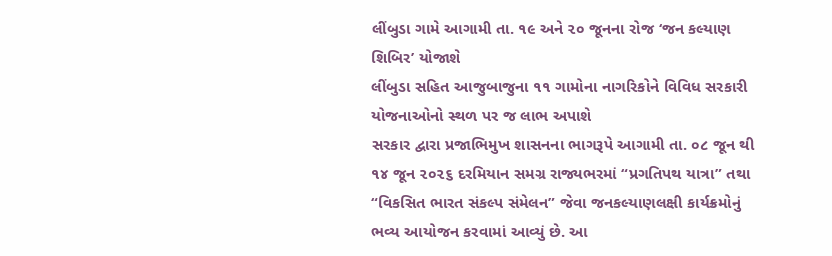લીંબુડા ગામે આગામી તા. ૧૯ અને ૨૦ જૂનના રોજ ‘જન કલ્યાણ શિબિર’ યોજાશે
લીંબુડા સહિત આજુબાજુના ૧૧ ગામોના નાગરિકોને વિવિધ સરકારી યોજનાઓનો સ્થળ પર જ લાભ અપાશે
સરકાર દ્વારા પ્રજાભિમુખ શાસનના ભાગરૂપે આગામી તા. ૦૮ જૂન થી ૧૪ જૂન ૨૦૨૬ દરમિયાન સમગ્ર રાજ્યભરમાં “પ્રગતિપથ યાત્રા” તથા “વિકસિત ભારત સંકલ્પ સંમેલન” જેવા જનકલ્યાણલક્ષી કાર્યક્રમોનું ભવ્ય આયોજન કરવામાં આવ્યું છે. આ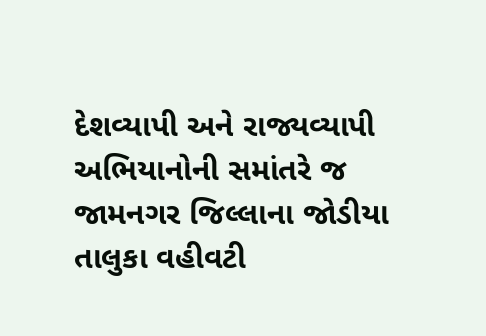દેશવ્યાપી અને રાજ્યવ્યાપી અભિયાનોની સમાંતરે જ જામનગર જિલ્લાના જોડીયા તાલુકા વહીવટી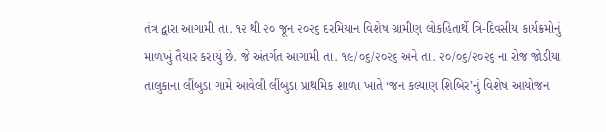તંત્ર દ્વારા આગામી તા. ૧૨ થી ૨૦ જૂન ૨૦૨૬ દરમિયાન વિશેષ ગ્રામીણ લોકહિતાર્થે ત્રિ-દિવસીય કાર્યક્રમોનું માળખું તૈયાર કરાયું છે. જે અંતર્ગત આગામી તા. ૧૯/૦૬/૨૦૨૬ અને તા. ૨૦/૦૬/૨૦૨૬ ના રોજ જોડીયા તાલુકાના લીંબુડા ગામે આવેલી લીંબુડા પ્રાથમિક શાળા ખાતે ‘જન કલ્યાણ શિબિર’નું વિશેષ આયોજન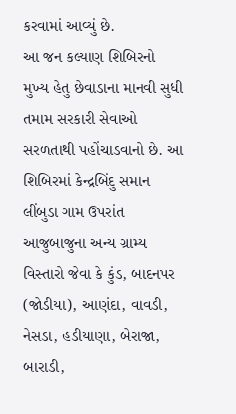કરવામાં આવ્યું છે.
આ જન કલ્યાણ શિબિરનો મુખ્ય હેતુ છેવાડાના માનવી સુધી તમામ સરકારી સેવાઓ સરળતાથી પહોંચાડવાનો છે. આ શિબિરમાં કેન્દ્રબિંદુ સમાન લીંબુડા ગામ ઉપરાંત આજુબાજુના અન્ય ગ્રામ્ય વિસ્તારો જેવા કે કુંડ, બાદનપર (જોડીયા), આણંદા, વાવડી, નેસડા, હડીયાણા, બેરાજા, બારાડી,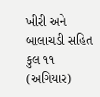ખીરી અને બાલાચડી સહિત કુલ ૧૧ (અગિયાર)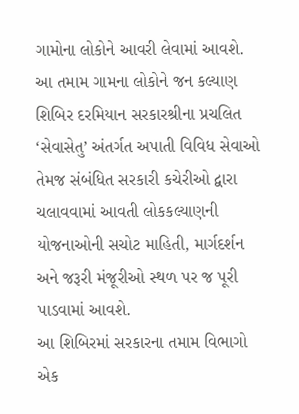ગામોના લોકોને આવરી લેવામાં આવશે. આ તમામ ગામના લોકોને જન કલ્યાણ શિબિર દરમિયાન સરકારશ્રીના પ્રચલિત ‘સેવાસેતુ’ અંતર્ગત અપાતી વિવિધ સેવાઓ તેમજ સંબંધિત સરકારી કચેરીઓ દ્વારા ચલાવવામાં આવતી લોકકલ્યાણની યોજનાઓની સચોટ માહિતી, માર્ગદર્શન અને જરૂરી મંજૂરીઓ સ્થળ પર જ પૂરી પાડવામાં આવશે.
આ શિબિરમાં સરકારના તમામ વિભાગો એક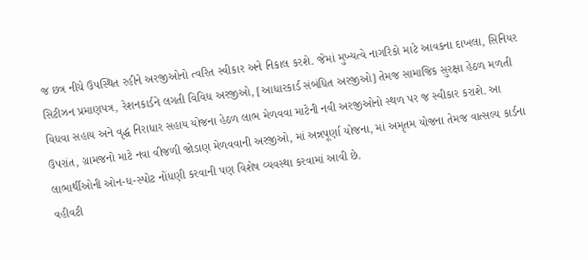જ છત્ર નીચે ઉપસ્થિત રહીને અરજીઓનો ત્વરિત સ્વીકાર અને નિકાલ કરશે. જેમાં મુખ્યત્વે નાગરિકો માટે આવકના દાખલા, સિનિયર સિટીઝન પ્રમાણપત્ર, રેશનકાર્ડને લગતી વિવિધ અરજીઓ, [આધારકાર્ડ સંબંધિત અરજીઓ] તેમજ સામાજિક સુરક્ષા હેઠળ મળતી વિધવા સહાય અને વૃદ્ધ નિરાધાર સહાય યોજના હેઠળ લાભ મેળવવા માટેની નવી અરજીઓનો સ્થળ પર જ સ્વીકાર કરાશે. આ ઉપરાંત, ગ્રામજનો માટે નવા વીજળી જોડાણ મેળવવાની અરજીઓ, માં અન્નપૂર્ણા યોજના, માં અમૃતમ યોજના તેમજ વાત્સલ્ય કાર્ડના લાભાર્થીઓની ઓન-ધ-સ્પોટ નોંધણી કરવાની પણ વિશેષ વ્યવસ્થા કરવામાં આવી છે.
વહીવટી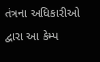તંત્રના અધિકારીઓ દ્વારા આ કેમ્પ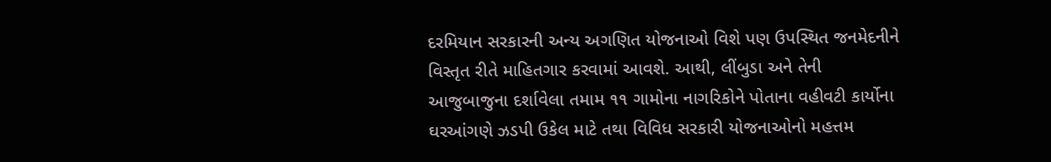દરમિયાન સરકારની અન્ય અગણિત યોજનાઓ વિશે પણ ઉપસ્થિત જનમેદનીને વિસ્તૃત રીતે માહિતગાર કરવામાં આવશે. આથી, લીંબુડા અને તેની આજુબાજુના દર્શાવેલા તમામ ૧૧ ગામોના નાગરિકોને પોતાના વહીવટી કાર્યોના ઘરઆંગણે ઝડપી ઉકેલ માટે તથા વિવિધ સરકારી યોજનાઓનો મહત્તમ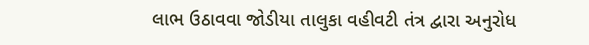લાભ ઉઠાવવા જોડીયા તાલુકા વહીવટી તંત્ર દ્વારા અનુરોધ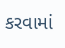કરવામાં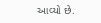આવ્યો છે.